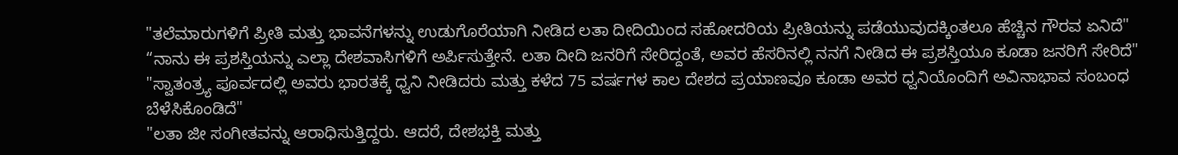"ತಲೆಮಾರುಗಳಿಗೆ ಪ್ರೀತಿ ಮತ್ತು ಭಾವನೆಗಳನ್ನು ಉಡುಗೊರೆಯಾಗಿ ನೀಡಿದ ಲತಾ ದೀದಿಯಿಂದ ಸಹೋದರಿಯ ಪ್ರೀತಿಯನ್ನು ಪಡೆಯುವುದಕ್ಕಿಂತಲೂ ಹೆಚ್ಚಿನ ಗೌರವ ಏನಿದೆ"
“ನಾನು ಈ ಪ್ರಶಸ್ತಿಯನ್ನು ಎಲ್ಲಾ ದೇಶವಾಸಿಗಳಿಗೆ ಅರ್ಪಿಸುತ್ತೇನೆ. ಲತಾ ದೀದಿ ಜನರಿಗೆ ಸೇರಿದ್ದಂತೆ, ಅವರ ಹೆಸರಿನಲ್ಲಿ ನನಗೆ ನೀಡಿದ ಈ ಪ್ರಶಸ್ತಿಯೂ ಕೂಡಾ ಜನರಿಗೆ ಸೇರಿದೆ"
"ಸ್ವಾತಂತ್ರ್ಯ ಪೂರ್ವದಲ್ಲಿ ಅವರು ಭಾರತಕ್ಕೆ ಧ್ವನಿ ನೀಡಿದರು ಮತ್ತು ಕಳೆದ 75 ವರ್ಷಗಳ ಕಾಲ ದೇಶದ ಪ್ರಯಾಣವೂ ಕೂಡಾ ಅವರ ಧ್ವನಿಯೊಂದಿಗೆ ಅವಿನಾಭಾವ ಸಂಬಂಧ ಬೆಳೆಸಿಕೊಂಡಿದೆ"
"ಲತಾ ಜೀ ಸಂಗೀತವನ್ನು ಆರಾಧಿಸುತ್ತಿದ್ದರು. ಆದರೆ, ದೇಶಭಕ್ತಿ ಮತ್ತು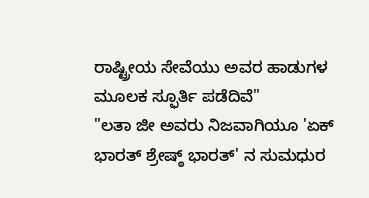ರಾಷ್ಟ್ರೀಯ ಸೇವೆಯು ಅವರ ಹಾಡುಗಳ ಮೂಲಕ ಸ್ಫೂರ್ತಿ ಪಡೆದಿವೆ"
"ಲತಾ ಜೀ ಅವರು ನಿಜವಾಗಿಯೂ 'ಏಕ್ ಭಾರತ್ ಶ್ರೇಷ್ಠ್ ಭಾರತ್' ನ ಸುಮಧುರ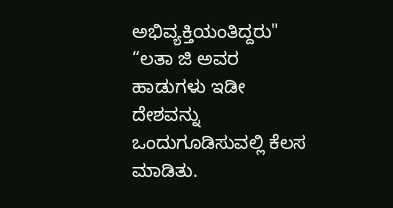ಅಭಿವ್ಯಕ್ತಿಯಂತಿದ್ದರು"
“ಲತಾ ಜಿ ಅವರ ಹಾಡುಗಳು ಇಡೀ ದೇಶವನ್ನು ಒಂದುಗೂಡಿಸುವಲ್ಲಿ ಕೆಲಸ ಮಾಡಿತು.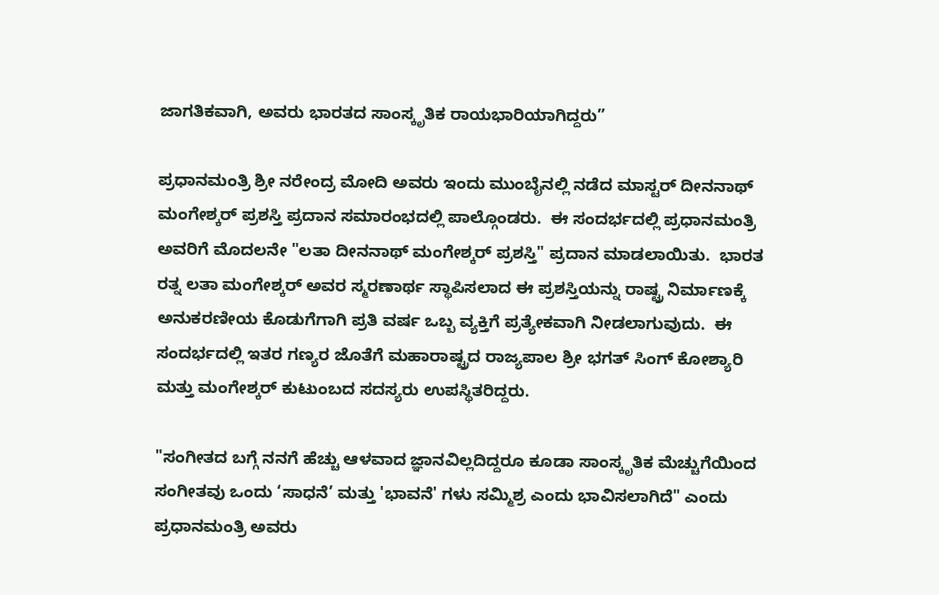ಜಾಗತಿಕವಾಗಿ, ಅವರು ಭಾರತದ ಸಾಂಸ್ಕೃತಿಕ ರಾಯಭಾರಿಯಾಗಿದ್ದರು”

ಪ್ರಧಾನಮಂತ್ರಿ ಶ್ರೀ ನರೇಂದ್ರ ಮೋದಿ ಅವರು ಇಂದು ಮುಂಬೈನಲ್ಲಿ ನಡೆದ ಮಾಸ್ಟರ್ ದೀನನಾಥ್ ಮಂಗೇಶ್ಕರ್ ಪ್ರಶಸ್ತಿ ಪ್ರದಾನ ಸಮಾರಂಭದಲ್ಲಿ ಪಾಲ್ಗೊಂಡರು.  ಈ ಸಂದರ್ಭದಲ್ಲಿ ಪ್ರಧಾನಮಂತ್ರಿ ಅವರಿಗೆ ಮೊದಲನೇ "ಲತಾ ದೀನನಾಥ್ ಮಂಗೇಶ್ಕರ್ ಪ್ರಶಸ್ತಿ" ಪ್ರದಾನ ಮಾಡಲಾಯಿತು.  ಭಾರತ ರತ್ನ ಲತಾ ಮಂಗೇಶ್ಕರ್ ಅವರ ಸ್ಮರಣಾರ್ಥ ಸ್ಥಾಪಿಸಲಾದ ಈ ಪ್ರಶಸ್ತಿಯನ್ನು ರಾಷ್ಟ್ರ ನಿರ್ಮಾಣಕ್ಕೆ ಅನುಕರಣೀಯ ಕೊಡುಗೆಗಾಗಿ ಪ್ರತಿ ವರ್ಷ ಒಬ್ಬ ವ್ಯಕ್ತಿಗೆ ಪ್ರತ್ಯೇಕವಾಗಿ ನೀಡಲಾಗುವುದು.  ಈ ಸಂದರ್ಭದಲ್ಲಿ ಇತರ ಗಣ್ಯರ ಜೊತೆಗೆ ಮಹಾರಾಷ್ಟ್ರದ ರಾಜ್ಯಪಾಲ ಶ್ರೀ ಭಗತ್ ಸಿಂಗ್ ಕೋಶ್ಯಾರಿ ಮತ್ತು ಮಂಗೇಶ್ಕರ್ ಕುಟುಂಬದ ಸದಸ್ಯರು ಉಪಸ್ಥಿತರಿದ್ದರು.

"ಸಂಗೀತದ ಬಗ್ಗೆ ನನಗೆ ಹೆಚ್ಚು ಆಳವಾದ ಜ್ಞಾನವಿಲ್ಲದಿದ್ದರೂ ಕೂಡಾ ಸಾಂಸ್ಕೃತಿಕ ಮೆಚ್ಚುಗೆಯಿಂದ ಸಂಗೀತವು ಒಂದು ‘ಸಾಧನೆ’ ಮತ್ತು 'ಭಾವನೆ' ಗಳು ಸಮ್ಮಿಶ್ರ ಎಂದು ಭಾವಿಸಲಾಗಿದೆ" ಎಂದು ಪ್ರಧಾನಮಂತ್ರಿ ಅವರು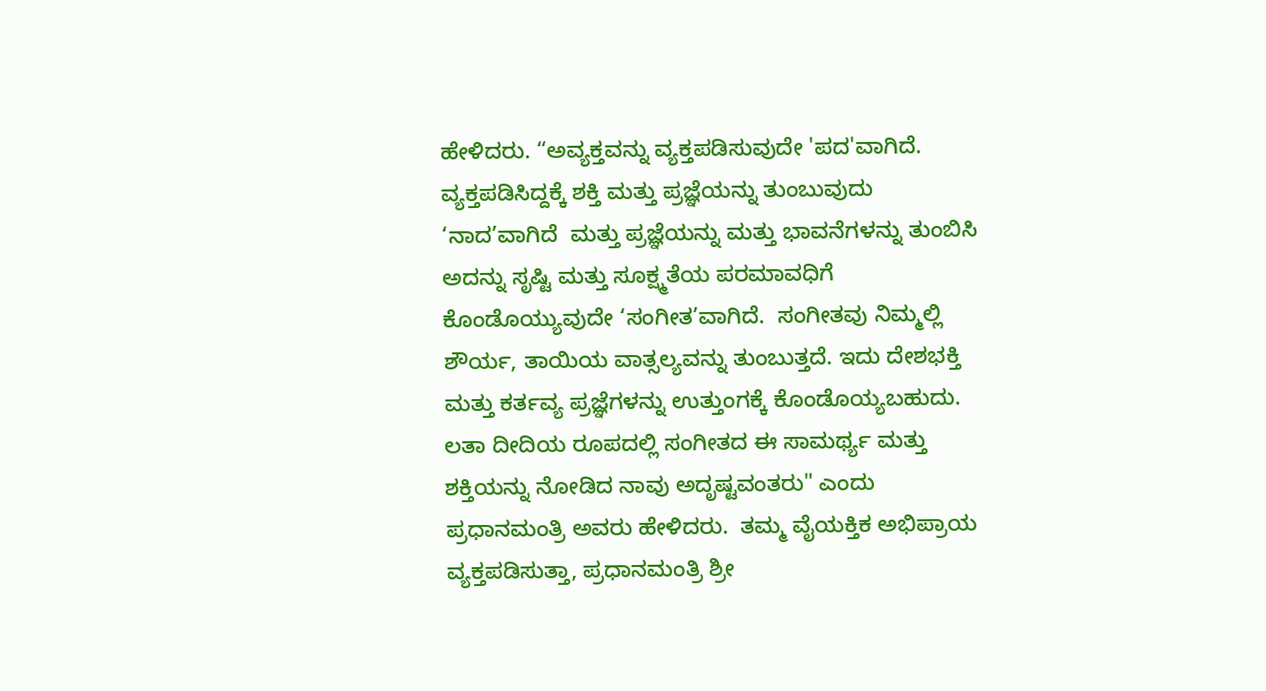ಹೇಳಿದರು. “ಅವ್ಯಕ್ತವನ್ನು ವ್ಯಕ್ತಪಡಿಸುವುದೇ 'ಪದ'ವಾಗಿದೆ.  ವ್ಯಕ್ತಪಡಿಸಿದ್ದಕ್ಕೆ ಶಕ್ತಿ ಮತ್ತು ಪ್ರಜ್ಞೆಯನ್ನು ತುಂಬುವುದು ‘ನಾದ’ವಾಗಿದೆ  ಮತ್ತು ಪ್ರಜ್ಞೆಯನ್ನು ಮತ್ತು ಭಾವನೆಗಳನ್ನು ತುಂಬಿಸಿ ಅದನ್ನು ಸೃಷ್ಟಿ ಮತ್ತು ಸೂಕ್ಷ್ಮತೆಯ ಪರಮಾವಧಿಗೆ ಕೊಂಡೊಯ್ಯುವುದೇ ‘ಸಂಗೀತ’ವಾಗಿದೆ.  ಸಂಗೀತವು ನಿಮ್ಮಲ್ಲಿ ಶೌರ್ಯ, ತಾಯಿಯ ವಾತ್ಸಲ್ಯವನ್ನು ತುಂಬುತ್ತದೆ. ಇದು ದೇಶಭಕ್ತಿ ಮತ್ತು ಕರ್ತವ್ಯ ಪ್ರಜ್ಞೆಗಳನ್ನು ಉತ್ತುಂಗಕ್ಕೆ ಕೊಂಡೊಯ್ಯಬಹುದು. ಲತಾ ದೀದಿಯ ರೂಪದಲ್ಲಿ ಸಂಗೀತದ ಈ ಸಾಮರ್ಥ್ಯ ಮತ್ತು ಶಕ್ತಿಯನ್ನು ನೋಡಿದ ನಾವು ಅದೃಷ್ಟವಂತರು" ಎಂದು ಪ್ರಧಾನಮಂತ್ರಿ ಅವರು ಹೇಳಿದರು.  ತಮ್ಮ ವೈಯಕ್ತಿಕ ಅಭಿಪ್ರಾಯ ವ್ಯಕ್ತಪಡಿಸುತ್ತಾ, ಪ್ರಧಾನಮಂತ್ರಿ ಶ್ರೀ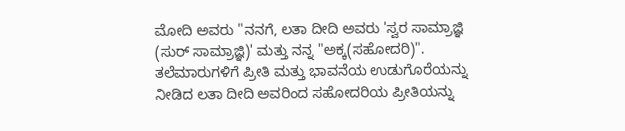ಮೋದಿ ಅವರು "ನನಗೆ, ಲತಾ ದೀದಿ ಅವರು 'ಸ್ವರ ಸಾಮ್ರಾಜ್ಞಿ (ಸುರ್ ಸಾಮ್ರಾಜ್ಞಿ)' ಮತ್ತು ನನ್ನ "ಅಕ್ಕ(ಸಹೋದರಿ)".  ತಲೆಮಾರುಗಳಿಗೆ ಪ್ರೀತಿ ಮತ್ತು ಭಾವನೆಯ ಉಡುಗೊರೆಯನ್ನು ನೀಡಿದ ಲತಾ ದೀದಿ ಅವರಿಂದ ಸಹೋದರಿಯ ಪ್ರೀತಿಯನ್ನು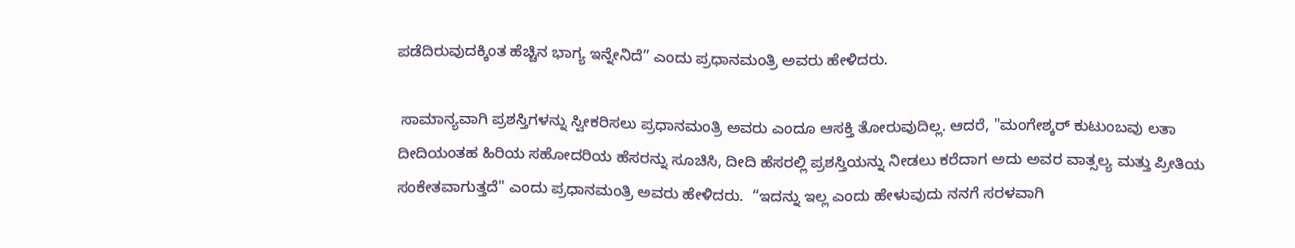ಪಡೆದಿರುವುದಕ್ಕಿಂತ ಹೆಚ್ಚಿನ ಭಾಗ್ಯ ಇನ್ನೇನಿದೆ” ಎಂದು ಪ್ರಧಾನಮಂತ್ರಿ ಅವರು ಹೇಳಿದರು.

 ಸಾಮಾನ್ಯವಾಗಿ ಪ್ರಶಸ್ತಿಗಳನ್ನು ಸ್ವೀಕರಿಸಲು ಪ್ರಧಾನಮಂತ್ರಿ ಅವರು ಎಂದೂ ಆಸಕ್ತಿ ತೋರುವುದಿಲ್ಲ. ಆದರೆ, "ಮಂಗೇಶ್ಕರ್ ಕುಟುಂಬವು ಲತಾ ದೀದಿಯಂತಹ ಹಿರಿಯ ಸಹೋದರಿಯ ಹೆಸರನ್ನು ಸೂಚಿಸಿ, ದೀದಿ ಹೆಸರಲ್ಲಿ ಪ್ರಶಸ್ತಿಯನ್ನು ನೀಡಲು ಕರೆದಾಗ ಅದು ಅವರ ವಾತ್ಸಲ್ಯ ಮತ್ತು ಪ್ರೀತಿಯ ಸಂಕೇತವಾಗುತ್ತದೆ" ಎಂದು ಪ್ರಧಾನಮಂತ್ರಿ ಅವರು ಹೇಳಿದರು.  “ಇದನ್ನು ಇಲ್ಲ ಎಂದು ಹೇಳುವುದು ನನಗೆ ಸರಳವಾಗಿ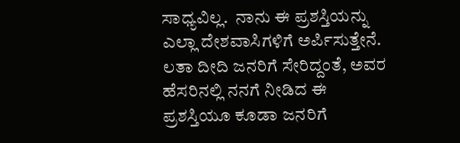ಸಾಧ್ಯವಿಲ್ಲ.  ನಾನು ಈ ಪ್ರಶಸ್ತಿಯನ್ನು ಎಲ್ಲಾ ದೇಶವಾಸಿಗಳಿಗೆ ಅರ್ಪಿಸುತ್ತೇನೆ.  ಲತಾ ದೀದಿ ಜನರಿಗೆ ಸೇರಿದ್ದಂತೆ, ಅವರ ಹೆಸರಿನಲ್ಲಿ ನನಗೆ ನೀಡಿದ ಈ ಪ್ರಶಸ್ತಿಯೂ ಕೂಡಾ ಜನರಿಗೆ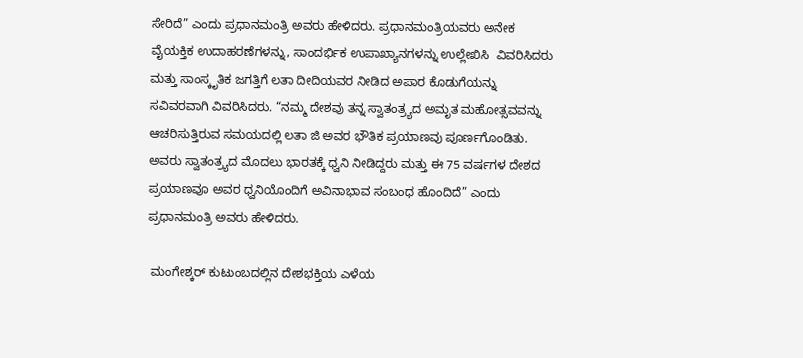ಸೇರಿದೆ” ಎಂದು ಪ್ರಧಾನಮಂತ್ರಿ ಅವರು ಹೇಳಿದರು. ಪ್ರಧಾನಮಂತ್ರಿಯವರು ಅನೇಕ ವೈಯಕ್ತಿಕ ಉದಾಹರಣೆಗಳನ್ನು, ಸಾಂದರ್ಭಿಕ ಉಪಾಖ್ಯಾನಗಳನ್ನು ಉಲ್ಲೇಖಿಸಿ  ವಿವರಿಸಿದರು ಮತ್ತು ಸಾಂಸ್ಕೃತಿಕ ಜಗತ್ತಿಗೆ ಲತಾ ದೀದಿಯವರ ನೀಡಿದ ಅಪಾರ ಕೊಡುಗೆಯನ್ನು ಸವಿವರವಾಗಿ ವಿವರಿಸಿದರು. “ನಮ್ಮ ದೇಶವು ತನ್ನ ಸ್ವಾತಂತ್ರ್ಯದ ಅಮೃತ ಮಹೋತ್ಸವವನ್ನು ಆಚರಿಸುತ್ತಿರುವ ಸಮಯದಲ್ಲಿ ಲತಾ ಜಿ ಅವರ ಭೌತಿಕ ಪ್ರಯಾಣವು ಪೂರ್ಣಗೊಂಡಿತು.  ಅವರು ಸ್ವಾತಂತ್ರ್ಯದ ಮೊದಲು ಭಾರತಕ್ಕೆ ಧ್ವನಿ ನೀಡಿದ್ದರು ಮತ್ತು ಈ 75 ವರ್ಷಗಳ ದೇಶದ ಪ್ರಯಾಣವೂ ಅವರ ಧ್ವನಿಯೊಂದಿಗೆ ಅವಿನಾಭಾವ ಸಂಬಂಧ ಹೊಂದಿದೆ” ಎಂದು ಪ್ರಧಾನಮಂತ್ರಿ ಅವರು ಹೇಳಿದರು.

 ಮಂಗೇಶ್ಕರ್ ಕುಟುಂಬದಲ್ಲಿನ ದೇಶಭಕ್ತಿಯ ಎಳೆಯ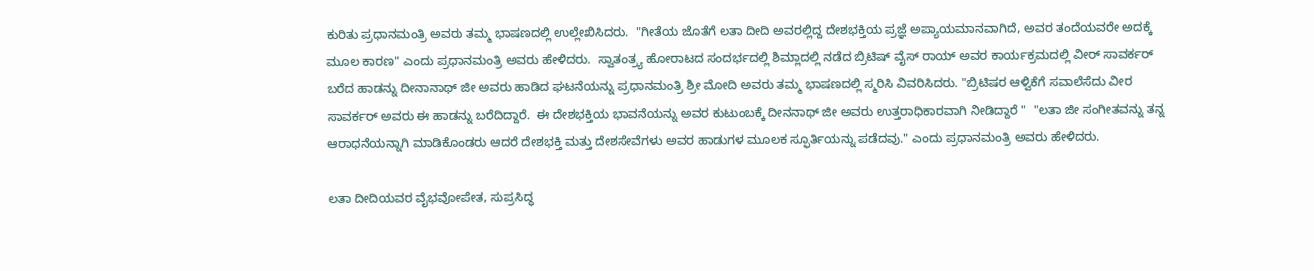ಕುರಿತು ಪ್ರಧಾನಮಂತ್ರಿ ಅವರು ತಮ್ಮ ಭಾಷಣದಲ್ಲಿ ಉಲ್ಲೇಖಿಸಿದರು.  "ಗೀತೆಯ ಜೊತೆಗೆ ಲತಾ ದೀದಿ ಅವರಲ್ಲಿದ್ದ ದೇಶಭಕ್ತಿಯ ಪ್ರಜ್ಞೆ ಅಪ್ಯಾಯಮಾನವಾಗಿದೆ, ಅವರ ತಂದೆಯವರೇ ಅದಕ್ಕೆ ಮೂಲ ಕಾರಣ" ಎಂದು ಪ್ರಧಾನಮಂತ್ರಿ ಅವರು ಹೇಳಿದರು.  ಸ್ವಾತಂತ್ರ್ಯ ಹೋರಾಟದ ಸಂದರ್ಭದಲ್ಲಿ ಶಿಮ್ಲಾದಲ್ಲಿ ನಡೆದ ಬ್ರಿಟಿಷ್ ವೈಸ್ ರಾಯ್ ಅವರ ಕಾರ್ಯಕ್ರಮದಲ್ಲಿ ವೀರ್ ಸಾವರ್ಕರ್ ಬರೆದ ಹಾಡನ್ನು ದೀನಾನಾಥ್ ಜೀ ಅವರು ಹಾಡಿದ ಘಟನೆಯನ್ನು ಪ್ರಧಾನಮಂತ್ರಿ ಶ್ರೀ ಮೋದಿ ಅವರು ತಮ್ಮ ಭಾಷಣದಲ್ಲಿ ಸ್ಮರಿಸಿ ವಿವರಿಸಿದರು. "ಬ್ರಿಟಿಷರ ಆಳ್ವಿಕೆಗೆ ಸವಾಲೆಸೆದು ವೀರ ಸಾವರ್ಕರ್ ಅವರು ಈ ಹಾಡನ್ನು ಬರೆದಿದ್ದಾರೆ.  ಈ ದೇಶಭಕ್ತಿಯ ಭಾವನೆಯನ್ನು ಅವರ ಕುಟುಂಬಕ್ಕೆ ದೀನನಾಥ್ ಜೀ ಅವರು ಉತ್ತರಾಧಿಕಾರವಾಗಿ ನೀಡಿದ್ದಾರೆ "  "ಲತಾ ಜೀ ಸಂಗೀತವನ್ನು ತನ್ನ ಆರಾಧನೆಯನ್ನಾಗಿ ಮಾಡಿಕೊಂಡರು ಆದರೆ ದೇಶಭಕ್ತಿ ಮತ್ತು ದೇಶಸೇವೆಗಳು ಅವರ ಹಾಡುಗಳ ಮೂಲಕ ಸ್ಫೂರ್ತಿಯನ್ನು ಪಡೆದವು." ಎಂದು ಪ್ರಧಾನಮಂತ್ರಿ ಅವರು ಹೇಳಿದರು.

ಲತಾ ದೀದಿಯವರ ವೈಭವೋಪೇತ, ಸುಪ್ರಸಿದ್ಧ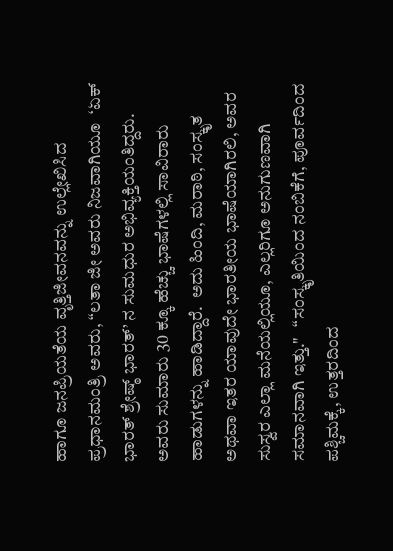ಹಾಗೂ ಜನಪ್ರಿಯತೆಯ ವೃತ್ತಿಜೀವನವನ್ನು ಉಲ್ಲೇಖಿಸಿದ ಪ್ರಧಾನಮಂತ್ರಿ ಅವರು, “ಲತಾ ಜೀ ಅವರು ನಿಜವಾಗಿಯೂ  ‘ಏಕ್ ಭಾರತ್ ಶ್ರೇಷ್ಠ್ ಭಾರತ್’ ನ ಸುಮಧುರ ಅಭಿವ್ಯಕ್ತಿಯಂತಿದ್ದರು.  ಅವರು ಸುಮಾರು 30 ಕ್ಕೂ ಹೆಚ್ಚು ಭಾಷೆಗಳಲ್ಲಿ ಸಾವಿರಾರು ಹಾಡುಗಳನ್ನು ಹಾಡಿದ್ದಾರೆ.  ಅದು ಹಿಂದಿ, ಮರಾಠಿ, ಸಂಸ್ಕೃತ ಅಥವಾ ಇತರ ಯಾವುದೇ ಭಾರತೀಯ ಭಾಷೆಯಾಗಿರಲಿ, ಅವರ ಸುಸ್ವರ ಎಲ್ಲಾ ಮನೆಯಲ್ಲಿಯೂ, ಎಲ್ಲರಿಗೂ ಅನುಗುಣವಾಗಿ ಸಮಾನವಾಗಿ ಇತ್ತು."   “ಸಂಸ್ಕೃತಿಯಿಂದ ನಂಬಿಕೆಗೆ, ಪೂರ್ವದಿಂದ ಪಶ್ಚಿಮಕ್ಕೆ, ಉತ್ತರದಿಂದ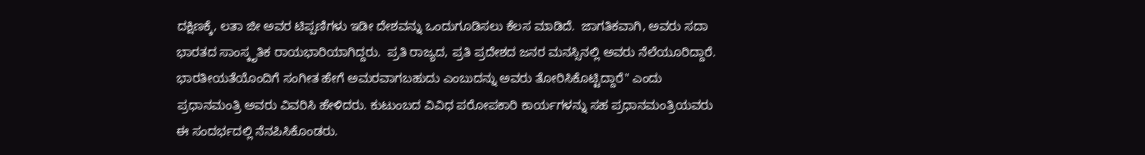ದಕ್ಷಿಣಕ್ಕೆ, ಲತಾ ಜೀ ಅವರ ಟಿಪ್ಪಣಿಗಳು ಇಡೀ ದೇಶವನ್ನು ಒಂದುಗೂಡಿಸಲು ಕೆಲಸ ಮಾಡಿದೆ.  ಜಾಗತಿಕವಾಗಿ, ಅವರು ಸದಾ ಭಾರತದ ಸಾಂಸ್ಕೃತಿಕ ರಾಯಭಾರಿಯಾಗಿದ್ದರು.  ಪ್ರತಿ ರಾಜ್ಯದ, ಪ್ರತಿ ಪ್ರದೇಶದ ಜನರ ಮನಸ್ಸಿನಲ್ಲಿ ಅವರು ನೆಲೆಯೂರಿದ್ದಾರೆ.  ಭಾರತೀಯತೆಯೊಂದಿಗೆ ಸಂಗೀತ ಹೇಗೆ ಅಮರವಾಗಬಹುದು ಎಂಬುದನ್ನು ಅವರು ತೋರಿಸಿಕೊಟ್ಟಿದ್ದಾರೆ" ಎಂದು ಪ್ರಧಾನಮಂತ್ರಿ ಅವರು ವಿವರಿಸಿ ಹೇಳಿದರು. ಕುಟುಂಬದ ವಿವಿಧ ಪರೋಪಕಾರಿ ಕಾರ್ಯಗಳನ್ನು ಸಹ ಪ್ರಧಾನಮಂತ್ರಿಯವರು ಈ ಸಂದರ್ಭದಲ್ಲಿ ನೆನಪಿಸಿಕೊಂಡರು.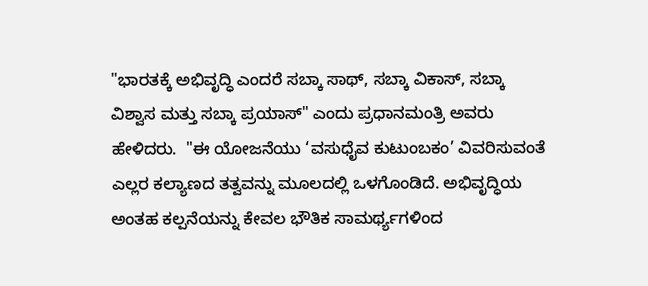"ಭಾರತಕ್ಕೆ ಅಭಿವೃದ್ಧಿ ಎಂದರೆ ಸಬ್ಕಾ ಸಾಥ್, ಸಬ್ಕಾ ವಿಕಾಸ್, ಸಬ್ಕಾ ವಿಶ್ವಾಸ ಮತ್ತು ಸಬ್ಕಾ ಪ್ರಯಾಸ್" ಎಂದು ಪ್ರಧಾನಮಂತ್ರಿ ಅವರು ಹೇಳಿದರು.  "ಈ ಯೋಜನೆಯು ‘ವಸುಧೈವ ಕುಟುಂಬಕಂ’ ವಿವರಿಸುವಂತೆ ಎಲ್ಲರ ಕಲ್ಯಾಣದ ತತ್ವವನ್ನು ಮೂಲದಲ್ಲಿ ಒಳಗೊಂಡಿದೆ. ಅಭಿವೃದ್ಧಿಯ ಅಂತಹ ಕಲ್ಪನೆಯನ್ನು ಕೇವಲ ಭೌತಿಕ ಸಾಮರ್ಥ್ಯಗಳಿಂದ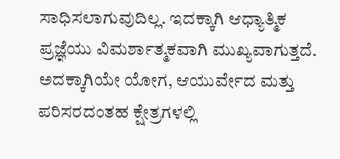ಸಾಧಿಸಲಾಗುವುದಿಲ್ಲ. ಇದಕ್ಕಾಗಿ ಆಧ್ಯಾತ್ಮಿಕ ಪ್ರಜ್ಞೆಯು ವಿಮರ್ಶಾತ್ಮಕವಾಗಿ ಮುಖ್ಯವಾಗುತ್ತದೆ.  ಅದಕ್ಕಾಗಿಯೇ ಯೋಗ, ಆಯುರ್ವೇದ ಮತ್ತು ಪರಿಸರದಂತಹ ಕ್ಷೇತ್ರಗಳಲ್ಲಿ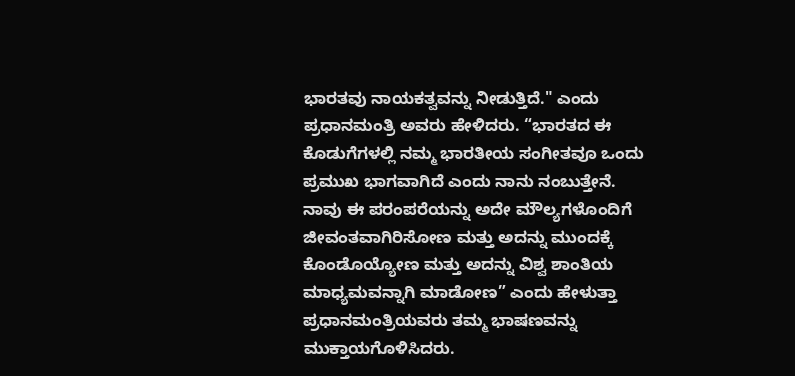ಭಾರತವು ನಾಯಕತ್ವವನ್ನು ನೀಡುತ್ತಿದೆ." ಎಂದು ಪ್ರಧಾನಮಂತ್ರಿ ಅವರು ಹೇಳಿದರು. “ಭಾರತದ ಈ ಕೊಡುಗೆಗಳಲ್ಲಿ ನಮ್ಮ ಭಾರತೀಯ ಸಂಗೀತವೂ ಒಂದು ಪ್ರಮುಖ ಭಾಗವಾಗಿದೆ ಎಂದು ನಾನು ನಂಬುತ್ತೇನೆ.  ನಾವು ಈ ಪರಂಪರೆಯನ್ನು ಅದೇ ಮೌಲ್ಯಗಳೊಂದಿಗೆ ಜೀವಂತವಾಗಿರಿಸೋಣ ಮತ್ತು ಅದನ್ನು ಮುಂದಕ್ಕೆ ಕೊಂಡೊಯ್ಯೋಣ ಮತ್ತು ಅದನ್ನು ವಿಶ್ವ ಶಾಂತಿಯ ಮಾಧ್ಯಮವನ್ನಾಗಿ ಮಾಡೋಣ” ಎಂದು ಹೇಳುತ್ತಾ ಪ್ರಧಾನಮಂತ್ರಿಯವರು ತಮ್ಮ ಭಾಷಣವನ್ನು ಮುಕ್ತಾಯಗೊಳಿಸಿದರು.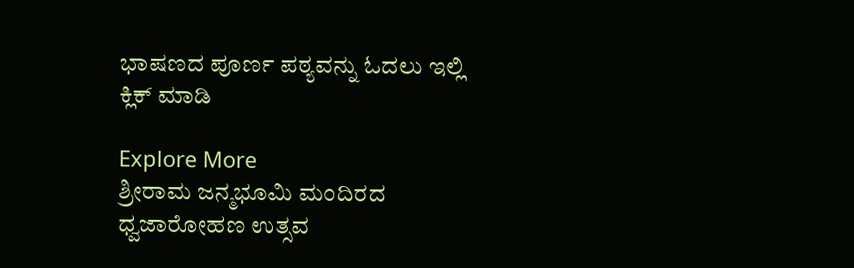ಭಾಷಣದ ಪೂರ್ಣ ಪಠ್ಯವನ್ನು ಓದಲು ಇಲ್ಲಿ ಕ್ಲಿಕ್ ಮಾಡಿ

Explore More
ಶ್ರೀರಾಮ ಜನ್ಮಭೂಮಿ ಮಂದಿರದ ಧ್ವಜಾರೋಹಣ ಉತ್ಸವ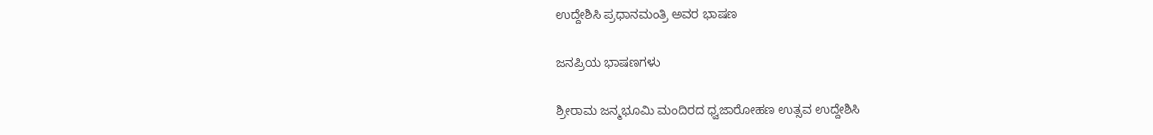ಉದ್ದೇಶಿಸಿ ಪ್ರಧಾನಮಂತ್ರಿ ಅವರ ಭಾಷಣ

ಜನಪ್ರಿಯ ಭಾಷಣಗಳು

ಶ್ರೀರಾಮ ಜನ್ಮಭೂಮಿ ಮಂದಿರದ ಧ್ವಜಾರೋಹಣ ಉತ್ಸವ ಉದ್ದೇಶಿಸಿ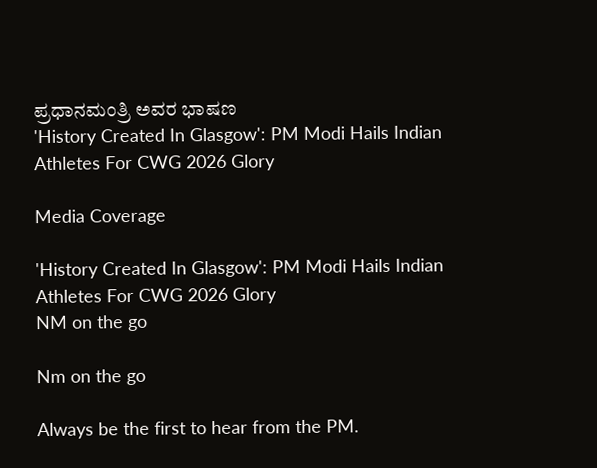ಪ್ರಧಾನಮಂತ್ರಿ ಅವರ ಭಾಷಣ
'History Created In Glasgow': PM Modi Hails Indian Athletes For CWG 2026 Glory

Media Coverage

'History Created In Glasgow': PM Modi Hails Indian Athletes For CWG 2026 Glory
NM on the go

Nm on the go

Always be the first to hear from the PM.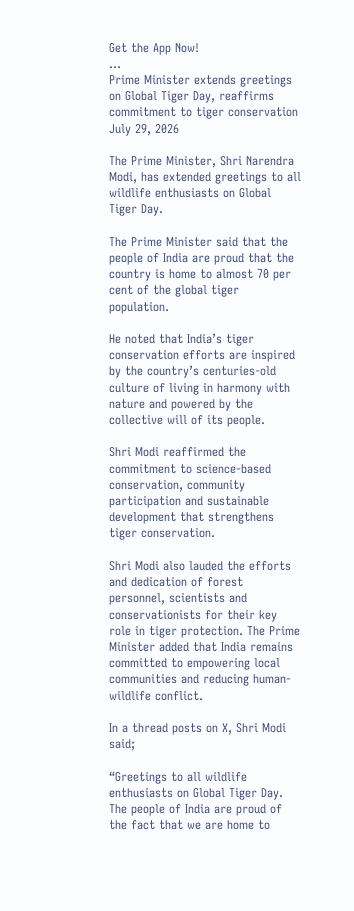Get the App Now!
...
Prime Minister extends greetings on Global Tiger Day, reaffirms commitment to tiger conservation
July 29, 2026

The Prime Minister, Shri Narendra Modi, has extended greetings to all wildlife enthusiasts on Global Tiger Day.

The Prime Minister said that the people of India are proud that the country is home to almost 70 per cent of the global tiger population.

He noted that India’s tiger conservation efforts are inspired by the country’s centuries-old culture of living in harmony with nature and powered by the collective will of its people.

Shri Modi reaffirmed the commitment to science-based conservation, community participation and sustainable development that strengthens tiger conservation.

Shri Modi also lauded the efforts and dedication of forest personnel, scientists and conservationists for their key role in tiger protection. The Prime Minister added that India remains committed to empowering local communities and reducing human-wildlife conflict.

In a thread posts on X, Shri Modi said;

“Greetings to all wildlife enthusiasts on Global Tiger Day. The people of India are proud of the fact that we are home to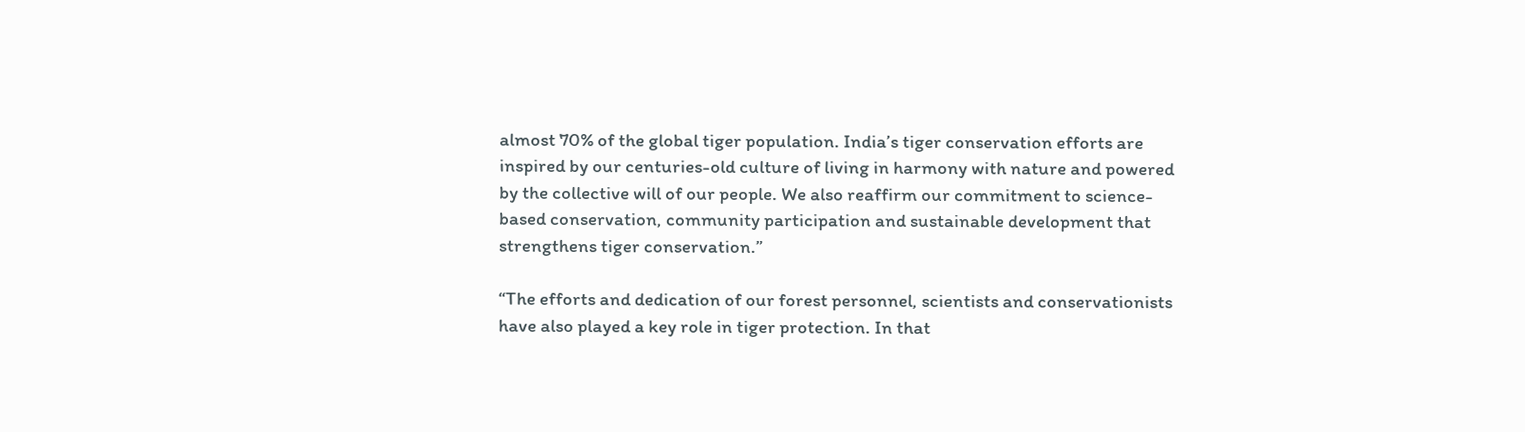almost 70% of the global tiger population. India’s tiger conservation efforts are inspired by our centuries-old culture of living in harmony with nature and powered by the collective will of our people. We also reaffirm our commitment to science-based conservation, community participation and sustainable development that strengthens tiger conservation.”

“The efforts and dedication of our forest personnel, scientists and conservationists have also played a key role in tiger protection. In that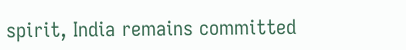spirit, India remains committed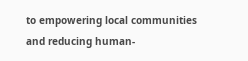to empowering local communities and reducing human-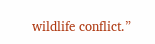wildlife conflict.”